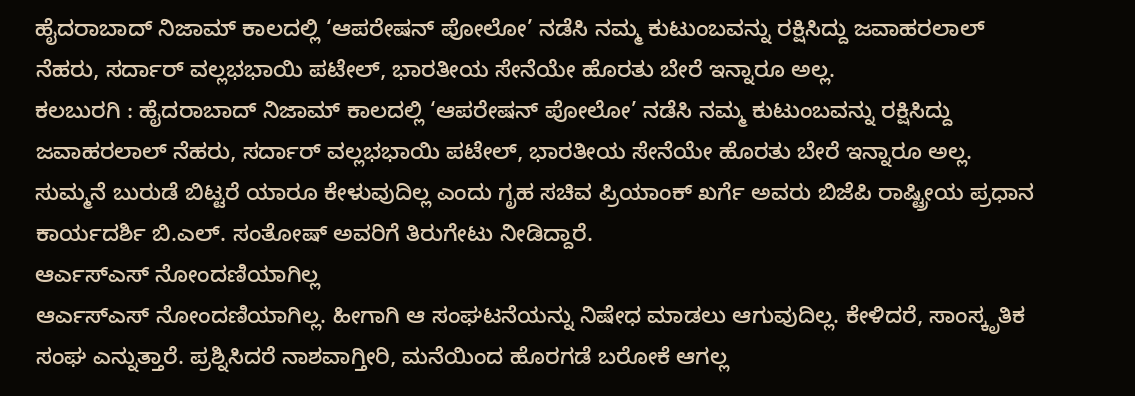ಹೈದರಾಬಾದ್ ನಿಜಾಮ್ ಕಾಲದಲ್ಲಿ ‘ಆಪರೇಷನ್ ಪೋಲೋ’ ನಡೆಸಿ ನಮ್ಮ ಕುಟುಂಬವನ್ನು ರಕ್ಷಿಸಿದ್ದು ಜವಾಹರಲಾಲ್ ನೆಹರು, ಸರ್ದಾರ್ ವಲ್ಲಭಭಾಯಿ ಪಟೇಲ್, ಭಾರತೀಯ ಸೇನೆಯೇ ಹೊರತು ಬೇರೆ ಇನ್ನಾರೂ ಅಲ್ಲ.
ಕಲಬುರಗಿ : ಹೈದರಾಬಾದ್ ನಿಜಾಮ್ ಕಾಲದಲ್ಲಿ ‘ಆಪರೇಷನ್ ಪೋಲೋ’ ನಡೆಸಿ ನಮ್ಮ ಕುಟುಂಬವನ್ನು ರಕ್ಷಿಸಿದ್ದು ಜವಾಹರಲಾಲ್ ನೆಹರು, ಸರ್ದಾರ್ ವಲ್ಲಭಭಾಯಿ ಪಟೇಲ್, ಭಾರತೀಯ ಸೇನೆಯೇ ಹೊರತು ಬೇರೆ ಇನ್ನಾರೂ ಅಲ್ಲ. ಸುಮ್ಮನೆ ಬುರುಡೆ ಬಿಟ್ಟರೆ ಯಾರೂ ಕೇಳುವುದಿಲ್ಲ ಎಂದು ಗೃಹ ಸಚಿವ ಪ್ರಿಯಾಂಕ್ ಖರ್ಗೆ ಅವರು ಬಿಜೆಪಿ ರಾಷ್ಟ್ರೀಯ ಪ್ರಧಾನ ಕಾರ್ಯದರ್ಶಿ ಬಿ.ಎಲ್. ಸಂತೋಷ್ ಅವರಿಗೆ ತಿರುಗೇಟು ನೀಡಿದ್ದಾರೆ.
ಆರ್ಎಸ್ಎಸ್ ನೋಂದಣಿಯಾಗಿಲ್ಲ
ಆರ್ಎಸ್ಎಸ್ ನೋಂದಣಿಯಾಗಿಲ್ಲ. ಹೀಗಾಗಿ ಆ ಸಂಘಟನೆಯನ್ನು ನಿಷೇಧ ಮಾಡಲು ಆಗುವುದಿಲ್ಲ. ಕೇಳಿದರೆ, ಸಾಂಸ್ಕೃತಿಕ ಸಂಘ ಎನ್ನುತ್ತಾರೆ. ಪ್ರಶ್ನಿಸಿದರೆ ನಾಶವಾಗ್ತೀರಿ, ಮನೆಯಿಂದ ಹೊರಗಡೆ ಬರೋಕೆ ಆಗಲ್ಲ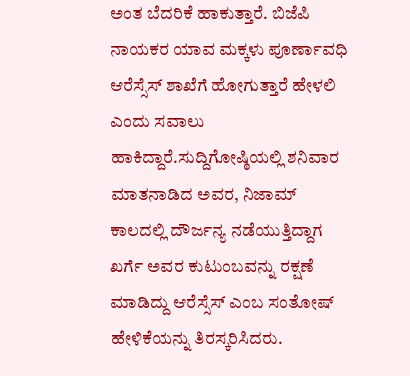ಅಂತ ಬೆದರಿಕೆ ಹಾಕುತ್ತಾರೆ. ಬಿಜೆಪಿ ನಾಯಕರ ಯಾವ ಮಕ್ಕಳು ಪೂರ್ಣಾವಧಿ ಆರೆಸ್ಸೆಸ್ ಶಾಖೆಗೆ ಹೋಗುತ್ತಾರೆ ಹೇಳಲಿ ಎಂದು ಸವಾಲು ಹಾಕಿದ್ದಾರೆ.ಸುದ್ದಿಗೋಷ್ಠಿಯಲ್ಲಿ ಶನಿವಾರ ಮಾತನಾಡಿದ ಅವರ, ನಿಜಾಮ್ ಕಾಲದಲ್ಲಿ ದೌರ್ಜನ್ಯ ನಡೆಯುತ್ತಿದ್ದಾಗ ಖರ್ಗೆ ಅವರ ಕುಟುಂಬವನ್ನು ರಕ್ಷಣೆ ಮಾಡಿದ್ದು ಆರೆಸ್ಸೆಸ್ ಎಂಬ ಸಂತೋಷ್ ಹೇಳಿಕೆಯನ್ನು ತಿರಸ್ಕರಿಸಿದರು.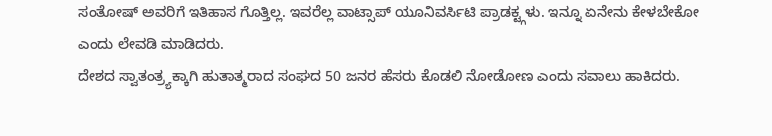ಸಂತೋಷ್ ಅವರಿಗೆ ಇತಿಹಾಸ ಗೊತ್ತಿಲ್ಲ. ಇವರೆಲ್ಲ ವಾಟ್ಸಾಪ್ ಯೂನಿವರ್ಸಿಟಿ ಪ್ರಾಡಕ್ಟ್ಗಳು. ಇನ್ನೂ ಏನೇನು ಕೇಳಬೇಕೋ ಎಂದು ಲೇವಡಿ ಮಾಡಿದರು.
ದೇಶದ ಸ್ವಾತಂತ್ರ್ಯಕ್ಕಾಗಿ ಹುತಾತ್ಮರಾದ ಸಂಘದ 50 ಜನರ ಹೆಸರು ಕೊಡಲಿ ನೋಡೋಣ ಎಂದು ಸವಾಲು ಹಾಕಿದರು.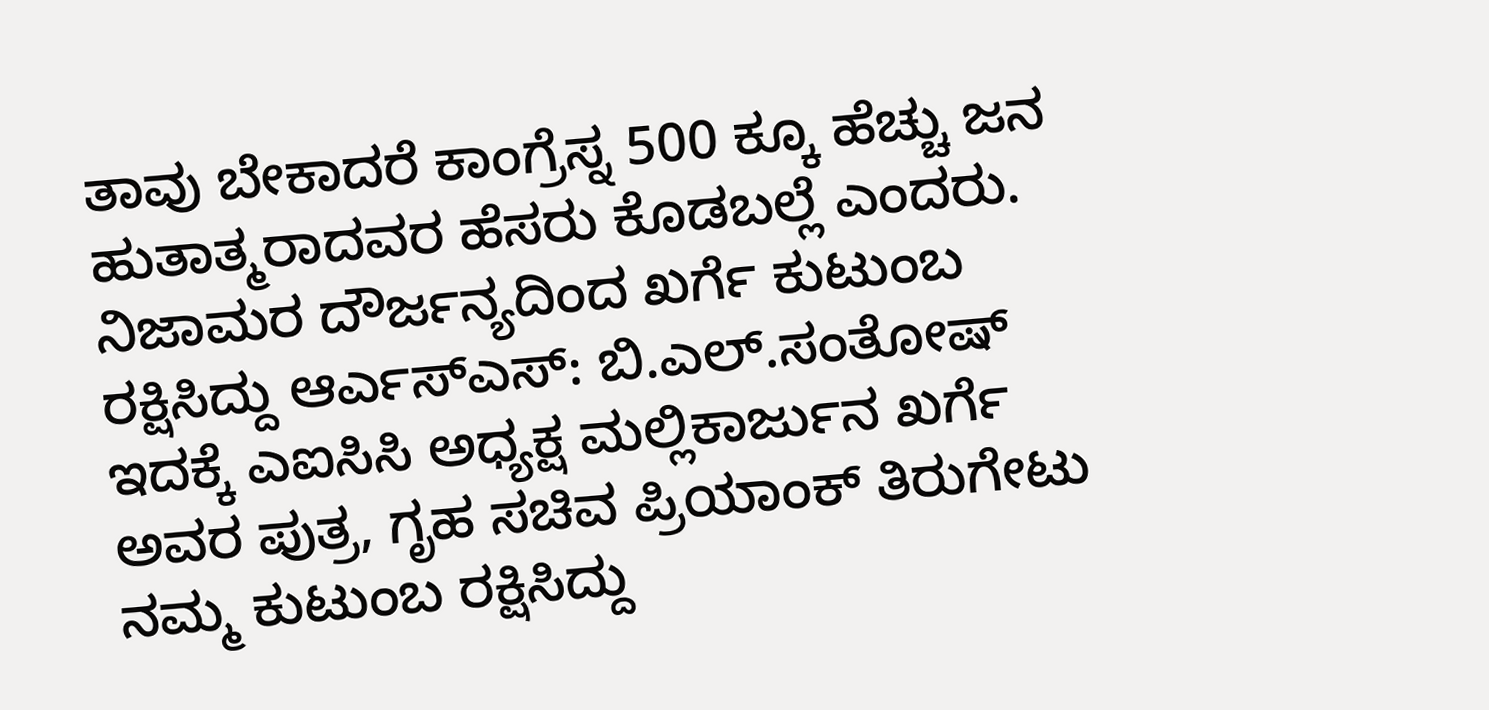ತಾವು ಬೇಕಾದರೆ ಕಾಂಗ್ರೆಸ್ನ 500 ಕ್ಕೂ ಹೆಚ್ಚು ಜನ ಹುತಾತ್ಮರಾದವರ ಹೆಸರು ಕೊಡಬಲ್ಲೆ ಎಂದರು.
ನಿಜಾಮರ ದೌರ್ಜನ್ಯದಿಂದ ಖರ್ಗೆ ಕುಟುಂಬ ರಕ್ಷಿಸಿದ್ದು ಆರ್ಎಸ್ಎಸ್: ಬಿ.ಎಲ್.ಸಂತೋಷ್
ಇದಕ್ಕೆ ಎಐಸಿಸಿ ಅಧ್ಯಕ್ಷ ಮಲ್ಲಿಕಾರ್ಜುನ ಖರ್ಗೆ ಅವರ ಪುತ್ರ, ಗೃಹ ಸಚಿವ ಪ್ರಿಯಾಂಕ್ ತಿರುಗೇಟು
ನಮ್ಮ ಕುಟುಂಬ ರಕ್ಷಿಸಿದ್ದು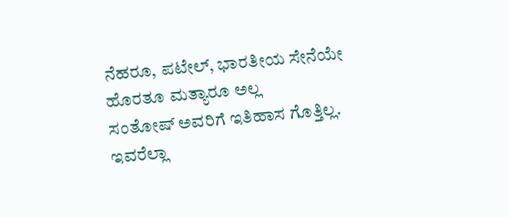ನೆಹರೂ, ಪಟೇಲ್, ಭಾರತೀಯ ಸೇನೆಯೇ ಹೊರತೂ ಮತ್ಯಾರೂ ಅಲ್ಲ
ಸಂತೋಷ್ ಅವರಿಗೆ ಇತಿಹಾಸ ಗೊತ್ತಿಲ್ಲ. ಇವರೆಲ್ಲಾ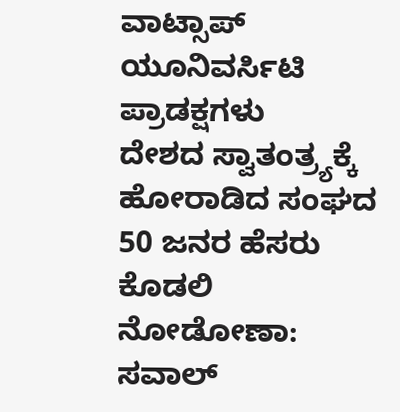ವಾಟ್ಸಾಪ್ ಯೂನಿವರ್ಸಿಟಿ ಪ್ರಾಡಕ್ಷಗಳು
ದೇಶದ ಸ್ವಾತಂತ್ರ್ಯಕ್ಕೆ ಹೋರಾಡಿದ ಸಂಘದ 50 ಜನರ ಹೆಸರು ಕೊಡಲಿ ನೋಡೋಣಾ: ಸವಾಲ್